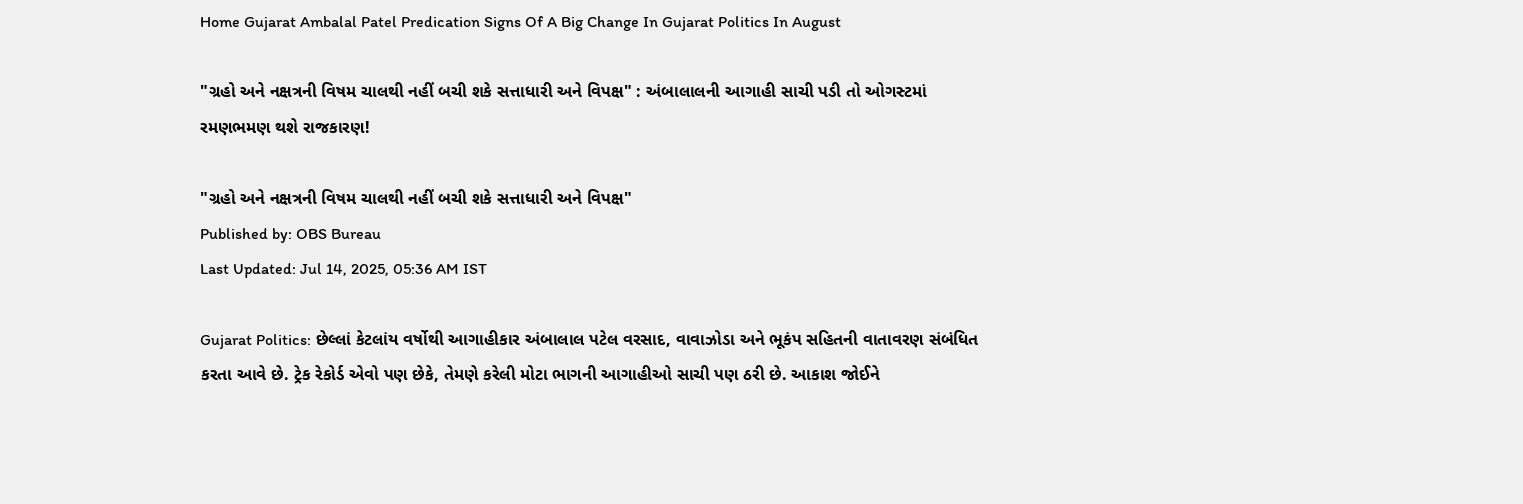Home Gujarat Ambalal Patel Predication Signs Of A Big Change In Gujarat Politics In August

"ગ્રહો અને નક્ષત્રની વિષમ ચાલથી નહીં બચી શકે સત્તાધારી અને વિપક્ષ" : અંબાલાલની આગાહી સાચી પડી તો ઓગસ્ટમાં રમણભમણ થશે રાજકારણ!

"ગ્રહો અને નક્ષત્રની વિષમ ચાલથી નહીં બચી શકે સત્તાધારી અને વિપક્ષ"
Published by: OBS Bureau
Last Updated: Jul 14, 2025, 05:36 AM IST

Gujarat Politics: છેલ્લાં કેટલાંય વર્ષોથી આગાહીકાર અંબાલાલ પટેલ વરસાદ, વાવાઝોડા અને ભૂકંપ સહિતની વાતાવરણ સંબંધિત કરતા આવે છે. ટ્રેક રેકોર્ડ એવો પણ છેકે, તેમણે કરેલી મોટા ભાગની આગાહીઓ સાચી પણ ઠરી છે. આકાશ જોઈને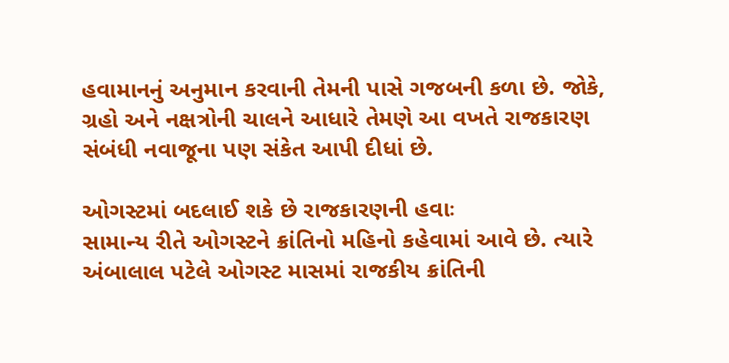હવામાનનું અનુમાન કરવાની તેમની પાસે ગજબની કળા છે. જોકે, ગ્રહો અને નક્ષત્રોની ચાલને આધારે તેમણે આ વખતે રાજકારણ સંબંધી નવાજૂના પણ સંકેત આપી દીધાં છે.

ઓગસ્ટમાં બદલાઈ શકે છે રાજકારણની હવાઃ
સામાન્ય રીતે ઓગસ્ટને ક્રાંતિનો મહિનો કહેવામાં આવે છે. ત્યારે અંબાલાલ પટેલે ઓગસ્ટ માસમાં રાજકીય ક્રાંતિની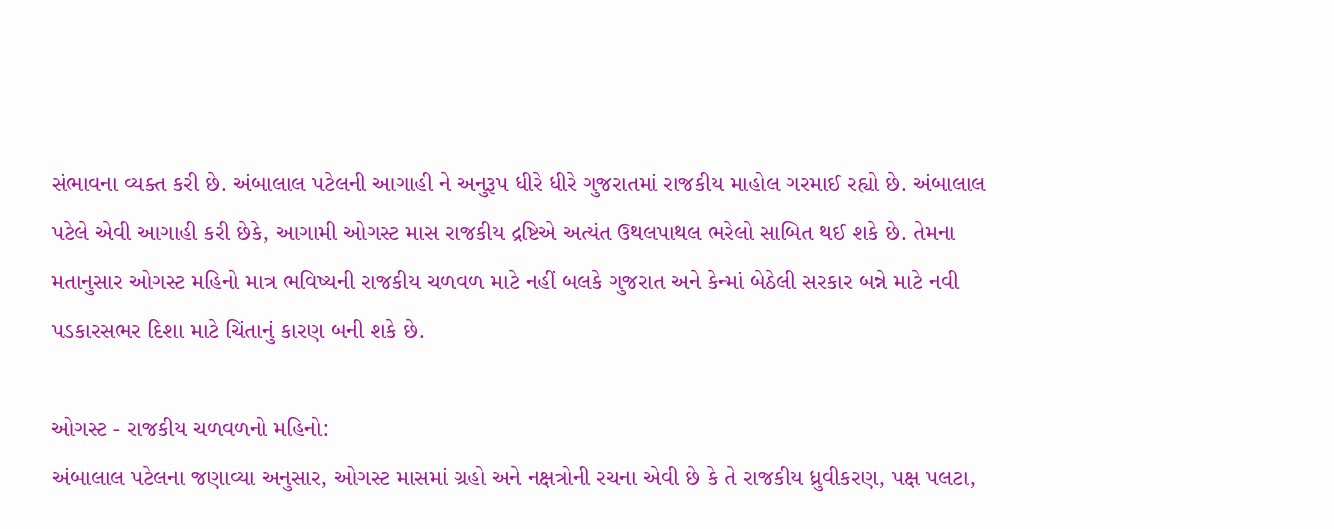સંભાવના વ્યક્ત કરી છે. અંબાલાલ પટેલની આગાહી ને અનુરૂપ ધીરે ધીરે ગુજરાતમાં રાજકીય માહોલ ગરમાઈ રહ્યો છે. અંબાલાલ પટેલે એવી આગાહી કરી છેકે, આગામી ઓગસ્ટ માસ રાજકીય દ્રષ્ટિએ અત્યંત ઉથલપાથલ ભરેલો સાબિત થઈ શકે છે. તેમના મતાનુસાર ઓગસ્ટ મહિનો માત્ર ભવિષ્યની રાજકીય ચળવળ માટે નહીં બલકે ગુજરાત અને કેન્માં બેઠેલી સરકાર બન્ને માટે નવી પડકારસભર દિશા માટે ચિંતાનું કારણ બની શકે છે.

ઓગસ્ટ - રાજકીય ચળવળનો મહિનો:
અંબાલાલ પટેલના જણાવ્યા અનુસાર, ઓગસ્ટ માસમાં ગ્રહો અને નક્ષત્રોની રચના એવી છે કે તે રાજકીય ધ્રુવીકરણ, પક્ષ પલટા,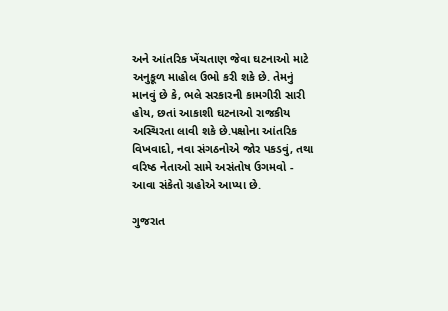અને આંતરિક ખેંચતાણ જેવા ઘટનાઓ માટે અનુકૂળ માહોલ ઉભો કરી શકે છે. તેમનું માનવું છે કે, ભલે સરકારની કામગીરી સારી હોય, છતાં આકાશી ઘટનાઓ રાજકીય અસ્થિરતા લાવી શકે છે.પક્ષોના આંતરિક વિખવાદો, નવા સંગઠનોએ જોર પકડવું, તથા વરિષ્ઠ નેતાઓ સામે અસંતોષ ઉગમવો - આવા સંકેતો ગ્રહોએ આપ્યા છે.

ગુજરાત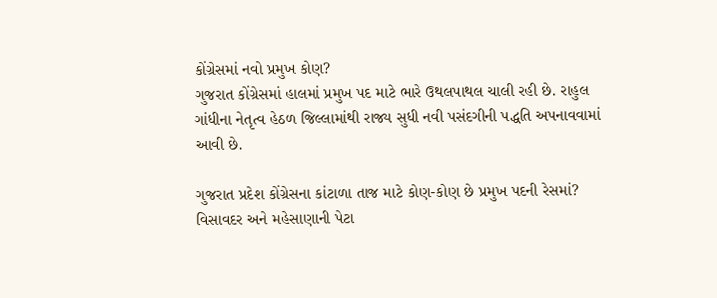કોંગ્રેસમાં નવો પ્રમુખ કોણ?
ગુજરાત કોંગ્રેસમાં હાલમાં પ્રમુખ પદ માટે ભારે ઉથલપાથલ ચાલી રહી છે. રાહુલ ગાંધીના નેતૃત્વ હેઠળ જિલ્લામાંથી રાજ્ય સુધી નવી પસંદગીની પદ્ધતિ અપનાવવામાં આવી છે.

ગુજરાત પ્રદેશ કોંગ્રેસના કાંટાળા તાજ માટે કોણ-કોણ છે પ્રમુખ પદની રેસમાં?
વિસાવદર અને મહેસાણાની પેટા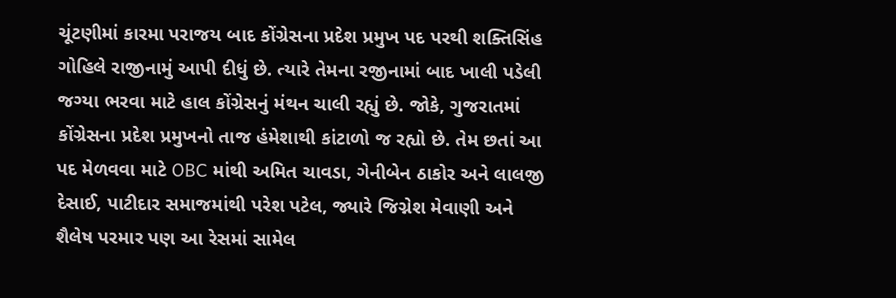ચૂંટણીમાં કારમા પરાજય બાદ કોંગ્રેસના પ્રદેશ પ્રમુખ પદ પરથી શક્તિસિંહ ગોહિલે રાજીનામું આપી દીધું છે. ત્યારે તેમના રજીનામાં બાદ ખાલી પડેલી જગ્યા ભરવા માટે હાલ કોંગ્રેસનું મંથન ચાલી રહ્યું છે. જોકે, ગુજરાતમાં કોંગ્રેસના પ્રદેશ પ્રમુખનો તાજ હંમેશાથી કાંટાળો જ રહ્યો છે. તેમ છતાં આ પદ મેળવવા માટે OBC માંથી અમિત ચાવડા, ગેનીબેન ઠાકોર અને લાલજી દેસાઈ, પાટીદાર સમાજમાંથી પરેશ પટેલ, જ્યારે જિગ્નેશ મેવાણી અને શૈલેષ પરમાર પણ આ રેસમાં સામેલ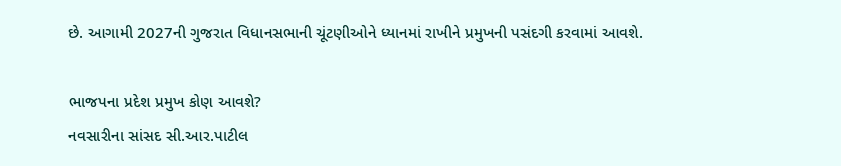છે. આગામી 2027ની ગુજરાત વિધાનસભાની ચૂંટણીઓને ધ્યાનમાં રાખીને પ્રમુખની પસંદગી કરવામાં આવશે.

ભાજપના પ્રદેશ પ્રમુખ કોણ આવશે?
નવસારીના સાંસદ સી.આર.પાટીલ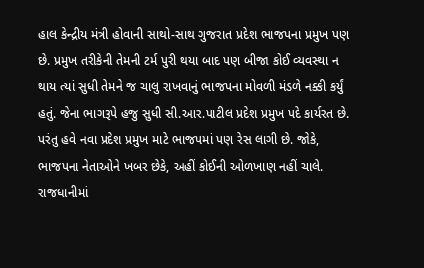હાલ કેન્દ્રીય મંત્રી હોવાની સાથો-સાથ ગુજરાત પ્રદેશ ભાજપના પ્રમુખ પણ છે. પ્રમુખ તરીકેની તેમની ટર્મ પુરી થયા બાદ પણ બીજા કોઈ વ્યવસ્થા ન થાય ત્યાં સુધી તેમને જ ચાલુ રાખવાનું ભાજપના મોવળી મંડળે નક્કી કર્યું હતું. જેના ભાગરૂપે હજુ સુધી સી.આર.પાટીલ પ્રદેશ પ્રમુખ પદે કાર્યરત છે. પરંતુ હવે નવા પ્રદેશ પ્રમુખ માટે ભાજપમાં પણ રેસ લાગી છે. જોકે, ભાજપના નેતાઓને ખબર છેકે, અહીં કોઈની ઓળખાણ નહીં ચાલે. રાજધાનીમાં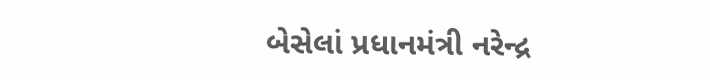બેસેલાં પ્રધાનમંત્રી નરેન્દ્ર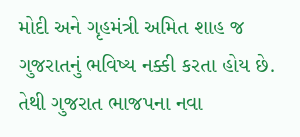મોદી અને ગૃહમંત્રી અમિત શાહ જ ગુજરાતનું ભવિષ્ય નક્કી કરતા હોય છે. તેથી ગુજરાત ભાજપના નવા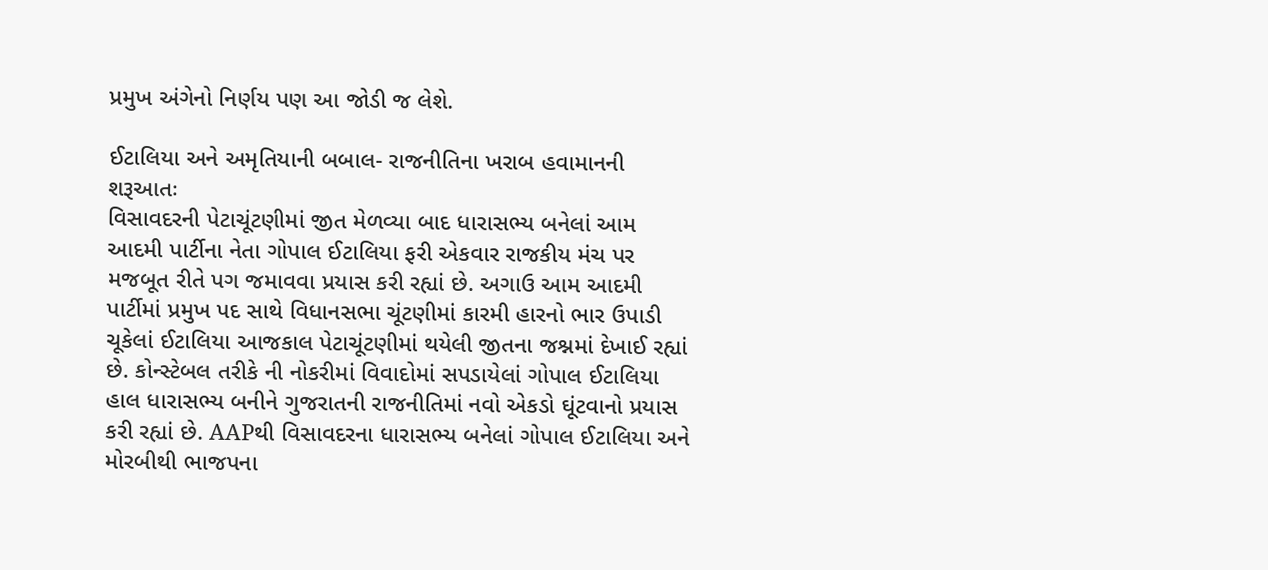પ્રમુખ અંગેનો નિર્ણય પણ આ જોડી જ લેશે.

ઈટાલિયા અને અમૃતિયાની બબાલ- રાજનીતિના ખરાબ હવામાનની શરૂઆતઃ
વિસાવદરની પેટાચૂંટણીમાં જીત મેળવ્યા બાદ ધારાસભ્ય બનેલાં આમ આદમી પાર્ટીના નેતા ગોપાલ ઈટાલિયા ફરી એકવાર રાજકીય મંચ પર મજબૂત રીતે પગ જમાવવા પ્રયાસ કરી રહ્યાં છે. અગાઉ આમ આદમી પાર્ટીમાં પ્રમુખ પદ સાથે વિધાનસભા ચૂંટણીમાં કારમી હારનો ભાર ઉપાડી ચૂકેલાં ઈટાલિયા આજકાલ પેટાચૂંટણીમાં થયેલી જીતના જશ્નમાં દેખાઈ રહ્યાં છે. કોન્સ્ટેબલ તરીકે ની નોકરીમાં વિવાદોમાં સપડાયેલાં ગોપાલ ઈટાલિયા હાલ ધારાસભ્ય બનીને ગુજરાતની રાજનીતિમાં નવો એકડો ઘૂંટવાનો પ્રયાસ કરી રહ્યાં છે. AAPથી વિસાવદરના ધારાસભ્ય બનેલાં ગોપાલ ઈટાલિયા અને મોરબીથી ભાજપના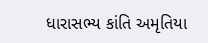ધારાસભ્ય કાંતિ અમૃતિયા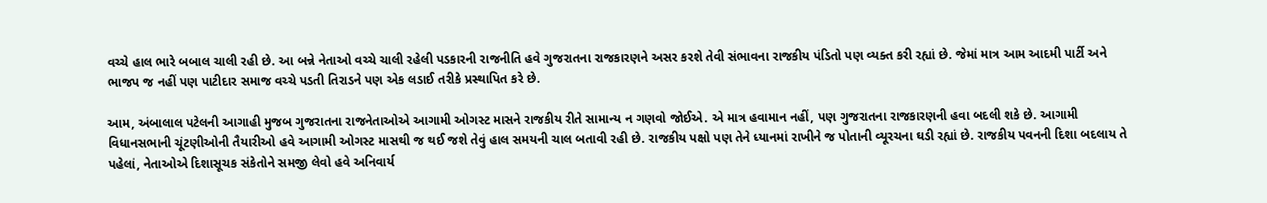વચ્ચે હાલ ભારે બબાલ ચાલી રહી છે. આ બન્ને નેતાઓ વચ્ચે ચાલી રહેલી પડકારની રાજનીતિ હવે ગુજરાતના રાજકારણને અસર કરશે તેવી સંભાવના રાજકીય પંડિતો પણ વ્યક્ત કરી રહ્યાં છે. જેમાં માત્ર આમ આદમી પાર્ટી અને ભાજપ જ નહીં પણ પાટીદાર સમાજ વચ્ચે પડતી તિરાડને પણ એક લડાઈ તરીકે પ્રસ્થાપિત કરે છે.

આમ, અંબાલાલ પટેલની આગાહી મુજબ ગુજરાતના રાજનેતાઓએ આગામી ઓગસ્ટ માસને રાજકીય રીતે સામાન્ય ન ગણવો જોઈએ. એ માત્ર હવામાન નહીં, પણ ગુજરાતના રાજકારણની હવા બદલી શકે છે. આગામી વિધાનસભાની ચૂંટણીઓની તૈયારીઓ હવે આગામી ઓગસ્ટ માસથી જ થઈ જશે તેવું હાલ સમયની ચાલ બતાવી રહી છે. રાજકીય પક્ષો પણ તેને ધ્યાનમાં રાખીને જ પોતાની વ્યૂરચના ઘડી રહ્યાં છે. રાજકીય પવનની દિશા બદલાય તે પહેલાં, નેતાઓએ દિશાસૂચક સંકેતોને સમજી લેવો હવે અનિવાર્ય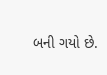બની ગયો છે.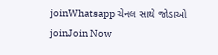joinWhatsapp ચેનલ સાથે જોડાઓ
joinJoin Now